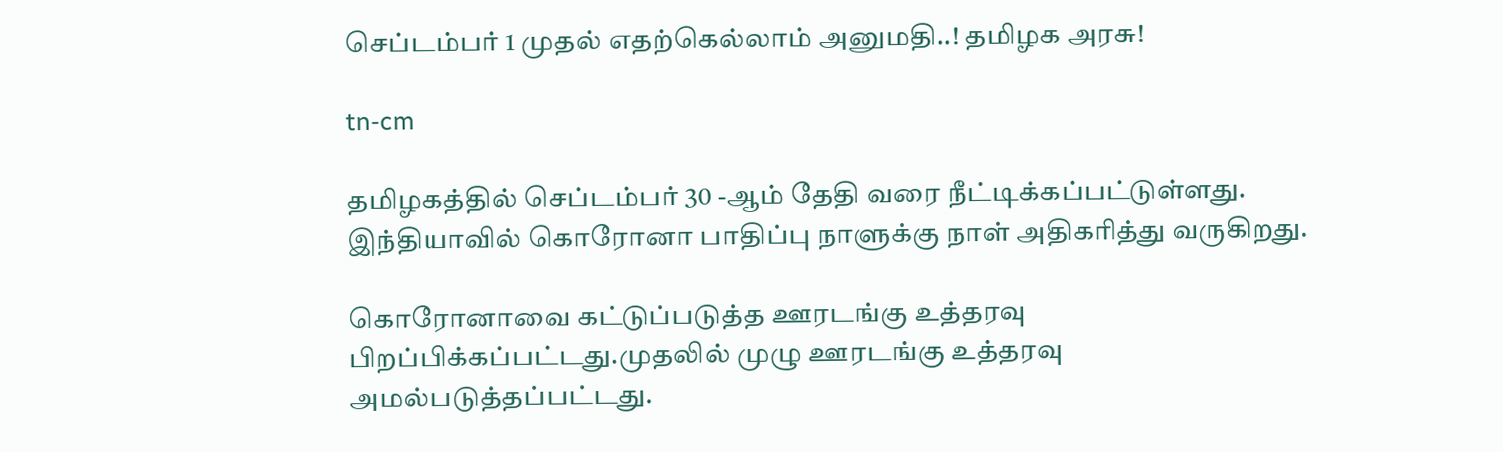செப்டம்பர் 1 முதல் எதற்கெல்லாம் அனுமதி..! தமிழக அரசு!

tn-cm

தமிழகத்தில் செப்டம்பர் 30 -ஆம் தேதி வரை நீட்டிக்கப்பட்டுள்ளது.
இந்தியாவில் கொரோனா பாதிப்பு நாளுக்கு நாள் அதிகரித்து வருகிறது.

கொரோனாவை கட்டுப்படுத்த ஊரடங்கு உத்தரவு பிறப்பிக்கப்பட்டது.முதலில் முழு ஊரடங்கு உத்தரவு அமல்படுத்தப்பட்டது.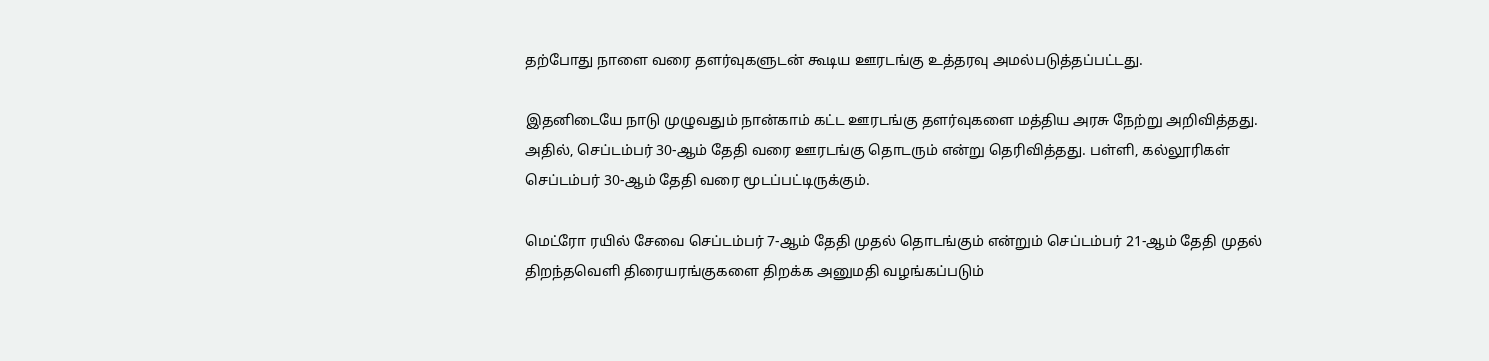தற்போது நாளை வரை தளர்வுகளுடன் கூடிய ஊரடங்கு உத்தரவு அமல்படுத்தப்பட்டது.

இதனிடையே நாடு முழுவதும் நான்காம் கட்ட ஊரடங்கு தளர்வுகளை மத்திய அரசு நேற்று அறிவித்தது. அதில், செப்டம்பர் 30-ஆம் தேதி வரை ஊரடங்கு தொடரும் என்று தெரிவித்தது. பள்ளி, கல்லூரிகள் செப்டம்பர் 30-ஆம் தேதி வரை மூடப்பட்டிருக்கும்.

மெட்ரோ ரயில் சேவை செப்டம்பர் 7-ஆம் தேதி முதல் தொடங்கும் என்றும் செப்டம்பர் 21-ஆம் தேதி முதல் திறந்தவெளி திரையரங்குகளை திறக்க அனுமதி வழங்கப்படும்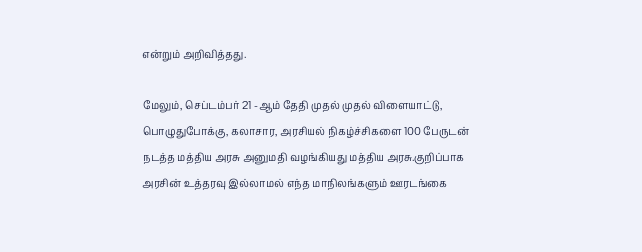என்றும் அறிவித்தது.

மேலும், செப்டம்பர் 21 -ஆம் தேதி முதல் முதல் விளையாட்டு, பொழுதுபோக்கு, கலாசார, அரசியல் நிகழ்ச்சிகளை 100 பேருடன் நடத்த மத்திய அரசு அனுமதி வழங்கியது மத்திய அரசு.குறிப்பாக அரசின் உத்தரவு இல்லாமல் எந்த மாநிலங்களும் ஊரடங்கை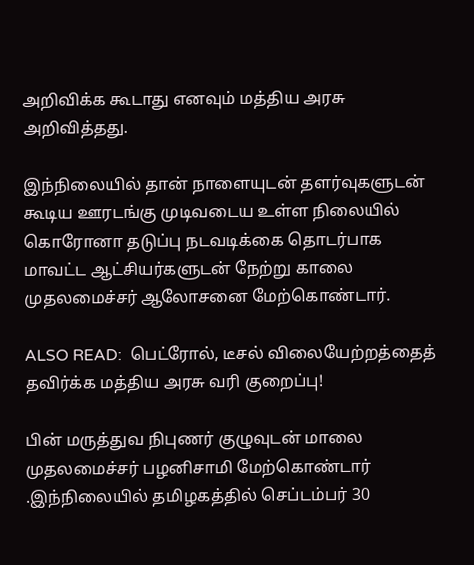அறிவிக்க கூடாது எனவும் மத்திய அரசு அறிவித்தது.

இந்நிலையில் தான் நாளையுடன் தளர்வுகளுடன் கூடிய ஊரடங்கு முடிவடைய உள்ள நிலையில் கொரோனா தடுப்பு நடவடிக்கை தொடர்பாக மாவட்ட ஆட்சியர்களுடன் நேற்று காலை முதலமைச்சர் ஆலோசனை மேற்கொண்டார்.

ALSO READ:  பெட்ரோல், டீசல் விலையேற்றத்தைத் தவிர்க்க மத்திய அரசு வரி குறைப்பு!

பின் மருத்துவ நிபுணர் குழுவுடன் மாலை முதலமைச்சர் பழனிசாமி மேற்கொண்டார் .இந்நிலையில் தமிழகத்தில் செப்டம்பர் 30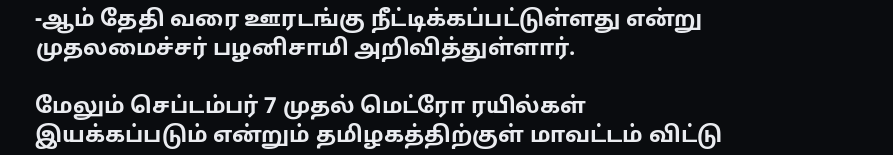-ஆம் தேதி வரை ஊரடங்கு நீட்டிக்கப்பட்டுள்ளது என்று முதலமைச்சர் பழனிசாமி அறிவித்துள்ளார்.

மேலும் செப்டம்பர் 7 முதல் மெட்ரோ ரயில்கள் இயக்கப்படும் என்றும் தமிழகத்திற்குள் மாவட்டம் விட்டு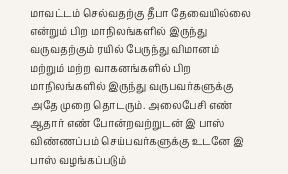மாவட்டம் செல்வதற்கு தீபா தேவையில்லை என்றும் பிற மாநிலங்களில் இருந்து வருவதற்கும் ரயில் பேருந்து விமானம் மற்றும் மற்ற வாகனங்களில் பிற மாநிலங்களில் இருந்து வருபவர்களுக்கு அதே முறை தொடரும். அலைபேசி எண் ஆதார் எண் போன்றவற்றுடன் இ பாஸ் விண்ணப்பம் செய்பவர்களுக்கு உடனே இ பாஸ் வழங்கப்படும்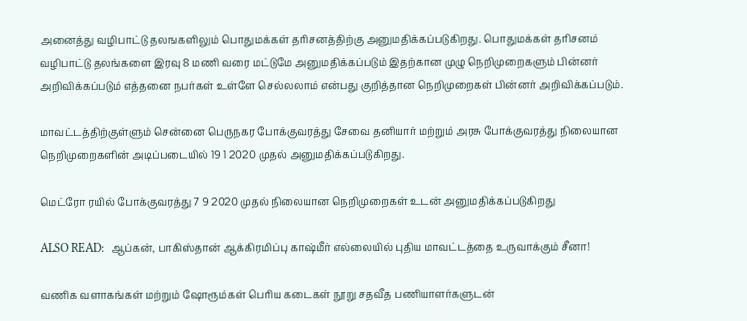அனைத்து வழிபாட்டு தலஙகளிலும் பொதுமக்கள் தரிசனத்திற்கு அனுமதிக்கப்படுகிறது. பொதுமக்கள் தரிசனம் வழிபாட்டு தலங்களை இரவு 8 மணி வரை மட்டுமே அனுமதிக்கப்படும் இதற்கான முழு நெறிமுறைகளும் பின்னர் அறிவிக்கப்படும் எத்தனை நபர்கள் உள்ளே செல்லலாம் என்பது குறித்தான நெறிமுறைகள் பின்னர் அறிவிக்கப்படும்.

மாவட்டத்திற்குள்ளும் சென்னை பெருநகர போக்குவரத்து சேவை தனியார் மற்றும் அரசு போக்குவரத்து நிலையான நெறிமுறைகளின் அடிப்படையில் 19 1 2020 முதல் அனுமதிக்கப்படுகிறது.

மெட்ரோ ரயில் போக்குவரத்து 7 9 2020 முதல் நிலையான நெறிமுறைகள் உடன் அனுமதிக்கப்படுகிறது

ALSO READ:  ஆப்கன், பாகிஸ்தான் ஆக்கிரமிப்பு காஷ்மீர் எல்லையில் புதிய மாவட்டத்தை உருவாக்கும் சீனா!

வணிக வளாகங்கள் மற்றும் ஷோரூம்கள் பெரிய கடைகள் நூறு சதவீத பணியாளர்களுடன்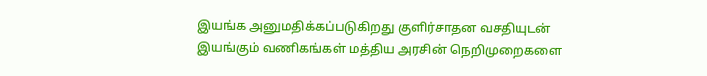இயங்க அனுமதிக்கப்படுகிறது குளிர்சாதன வசதியுடன் இயங்கும் வணிகங்கள் மத்திய அரசின் நெறிமுறைகளை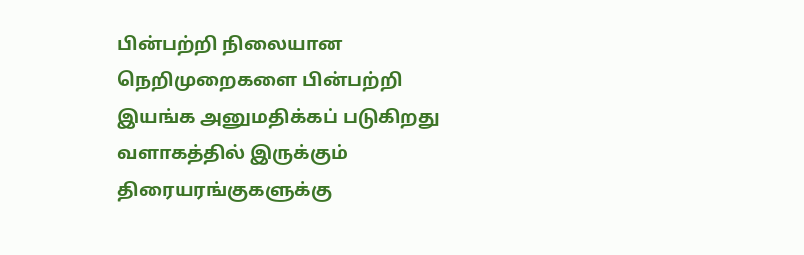பின்பற்றி நிலையான நெறிமுறைகளை பின்பற்றி இயங்க அனுமதிக்கப் படுகிறது வளாகத்தில் இருக்கும் திரையரங்குகளுக்கு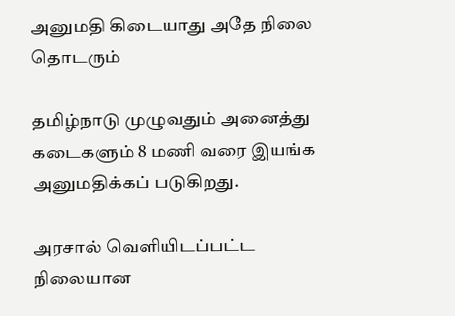அனுமதி கிடையாது அதே நிலை தொடரும்

தமிழ்நாடு முழுவதும் அனைத்து கடைகளும் 8 மணி வரை இயங்க அனுமதிக்கப் படுகிறது.

அரசால் வெளியிடப்பட்ட நிலையான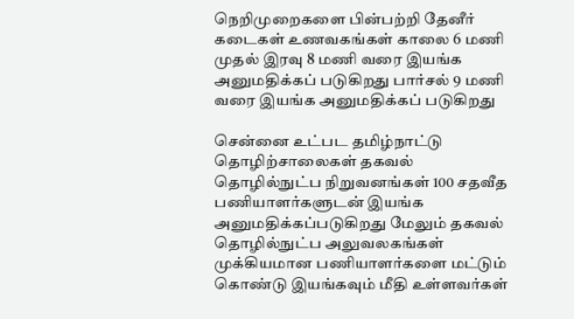நெறிமுறைகளை பின்பற்றி தேனீர் கடைகள் உணவகங்கள் காலை 6 மணி முதல் இரவு 8 மணி வரை இயங்க அனுமதிக்கப் படுகிறது பார்சல் 9 மணி வரை இயங்க அனுமதிக்கப் படுகிறது

சென்னை உட்பட தமிழ்நாட்டு தொழிற்சாலைகள் தகவல் தொழில்நுட்ப நிறுவனங்கள் 100 சதவீத பணியாளர்களுடன் இயங்க அனுமதிக்கப்படுகிறது மேலும் தகவல் தொழில்நுட்ப அலுவலகங்கள் முக்கியமான பணியாளர்களை மட்டும் கொண்டு இயங்கவும் மீதி உள்ளவர்கள்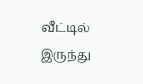வீட்டில் இருந்து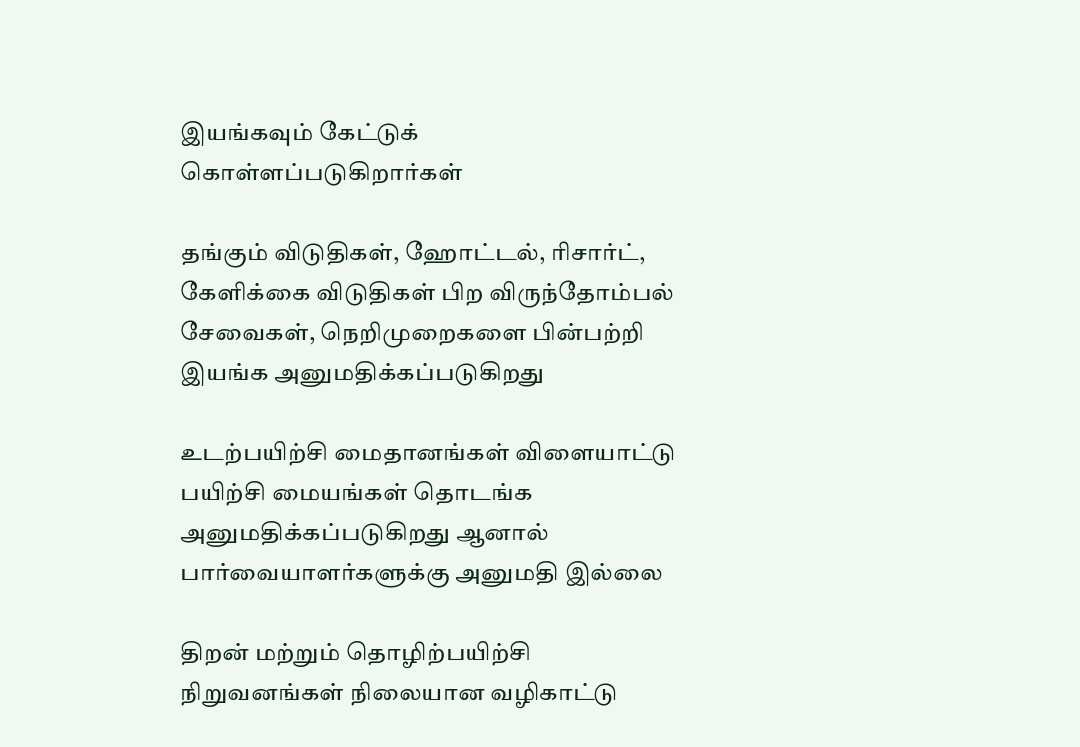இயங்கவும் கேட்டுக் கொள்ளப்படுகிறார்கள்

தங்கும் விடுதிகள், ஹோட்டல், ரிசார்ட், கேளிக்கை விடுதிகள் பிற விருந்தோம்பல் சேவைகள், நெறிமுறைகளை பின்பற்றி இயங்க அனுமதிக்கப்படுகிறது

உடற்பயிற்சி மைதானங்கள் விளையாட்டு பயிற்சி மையங்கள் தொடங்க அனுமதிக்கப்படுகிறது ஆனால் பார்வையாளர்களுக்கு அனுமதி இல்லை

திறன் மற்றும் தொழிற்பயிற்சி நிறுவனங்கள் நிலையான வழிகாட்டு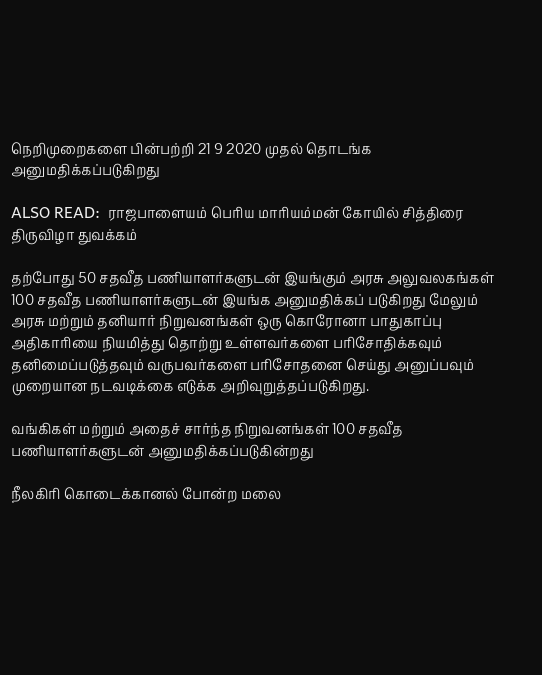நெறிமுறைகளை பின்பற்றி 21 9 2020 முதல் தொடங்க அனுமதிக்கப்படுகிறது

ALSO READ:  ராஜபாளையம் பெரிய மாரியம்மன் கோயில் சித்திரை திருவிழா துவக்கம்

தற்போது 50 சதவீத பணியாளர்களுடன் இயங்கும் அரசு அலுவலகங்கள் 100 சதவீத பணியாளர்களுடன் இயங்க அனுமதிக்கப் படுகிறது மேலும் அரசு மற்றும் தனியார் நிறுவனங்கள் ஒரு கொரோனா பாதுகாப்பு அதிகாரியை நியமித்து தொற்று உள்ளவர்களை பரிசோதிக்கவும் தனிமைப்படுத்தவும் வருபவர்களை பரிசோதனை செய்து அனுப்பவும் முறையான நடவடிக்கை எடுக்க அறிவுறுத்தப்படுகிறது.

வங்கிகள் மற்றும் அதைச் சார்ந்த நிறுவனங்கள் 100 சதவீத பணியாளர்களுடன் அனுமதிக்கப்படுகின்றது

நீலகிரி கொடைக்கானல் போன்ற மலை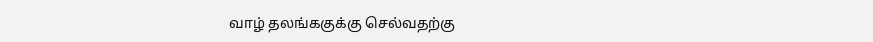வாழ் தலங்ககுக்கு செல்வதற்கு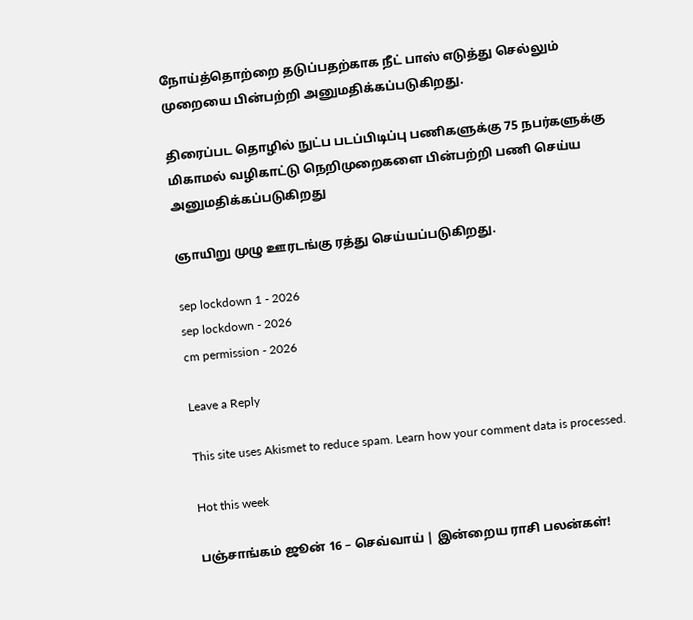நோய்த்தொற்றை தடுப்பதற்காக நீட் பாஸ் எடுத்து செல்லும் முறையை பின்பற்றி அனுமதிக்கப்படுகிறது.

திரைப்பட தொழில் நுட்ப படப்பிடிப்பு பணிகளுக்கு 75 நபர்களுக்கு மிகாமல் வழிகாட்டு நெறிமுறைகளை பின்பற்றி பணி செய்ய அனுமதிக்கப்படுகிறது

ஞாயிறு முழு ஊரடங்கு ரத்து செய்யப்படுகிறது.

sep lockdown 1 - 2026
sep lockdown - 2026
cm permission - 2026

Leave a Reply

This site uses Akismet to reduce spam. Learn how your comment data is processed.

Hot this week

பஞ்சாங்கம் ஜூன் 16 – செவ்வாய் | இன்றைய ராசி பலன்கள்!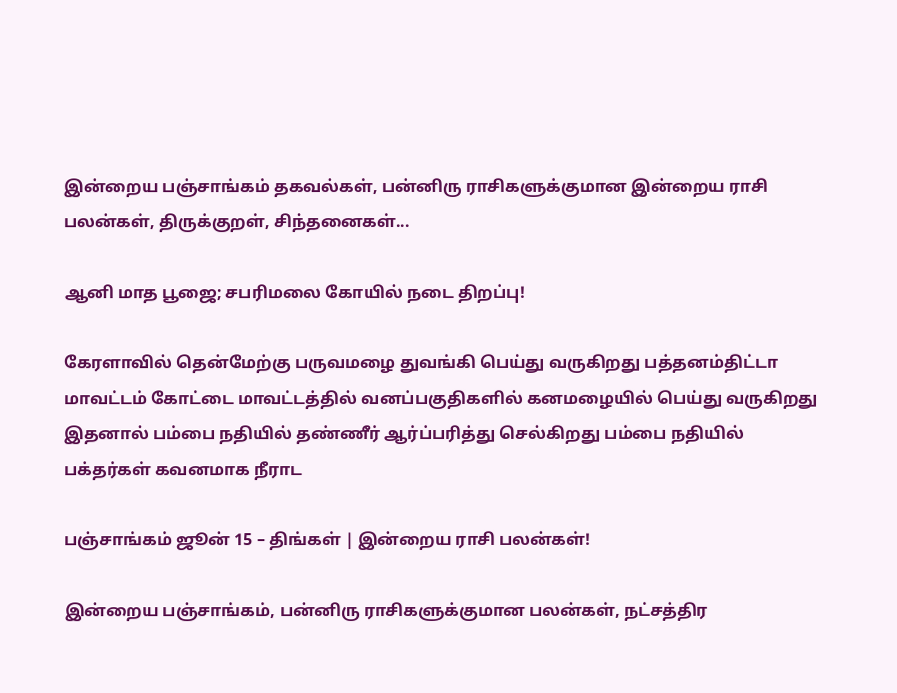இன்றைய பஞ்சாங்கம் தகவல்கள், பன்னிரு ராசிகளுக்குமான இன்றைய ராசி பலன்கள், திருக்குறள், சிந்தனைகள்...

ஆனி மாத பூஜை; சபரிமலை கோயில் நடை திறப்பு!

கேரளாவில் தென்மேற்கு பருவமழை துவங்கி பெய்து வருகிறது பத்தனம்திட்டா மாவட்டம் கோட்டை மாவட்டத்தில் வனப்பகுதிகளில் கனமழையில் பெய்து வருகிறது இதனால் பம்பை நதியில் தண்ணீர் ஆர்ப்பரித்து செல்கிறது பம்பை நதியில் பக்தர்கள் கவனமாக நீராட

பஞ்சாங்கம் ஜூன் 15 – திங்கள் | இன்றைய ராசி பலன்கள்!

இன்றைய பஞ்சாங்கம், பன்னிரு ராசிகளுக்குமான பலன்கள், நட்சத்திர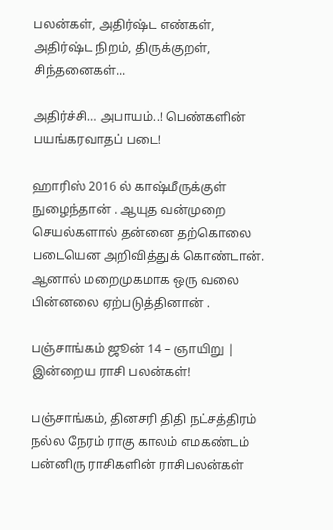பலன்கள், அதிர்ஷ்ட எண்கள், அதிர்ஷ்ட நிறம், திருக்குறள், சிந்தனைகள்...

அதிர்ச்சி… அபாயம்..! பெண்களின் பயங்கரவாதப் படை!

ஹாரிஸ் 2016 ல் காஷ்மீருக்குள் நுழைந்தான் . ஆயுத வன்முறை செயல்களால் தன்னை தற்கொலை படையென அறிவித்துக் கொண்டான். ஆனால் மறைமுகமாக ஒரு வலை பின்னலை ஏற்படுத்தினான் .

பஞ்சாங்கம் ஜூன் 14 – ஞாயிறு | இன்றைய ராசி பலன்கள்!

பஞ்சாங்கம், தினசரி திதி நட்சத்திரம் நல்ல நேரம் ராகு காலம் எமகண்டம் பன்னிரு ராசிகளின் ராசிபலன்கள்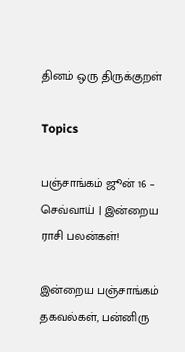தினம் ஒரு திருக்குறள்

Topics

பஞ்சாங்கம் ஜூன் 16 – செவ்வாய் | இன்றைய ராசி பலன்கள்!

இன்றைய பஞ்சாங்கம் தகவல்கள், பன்னிரு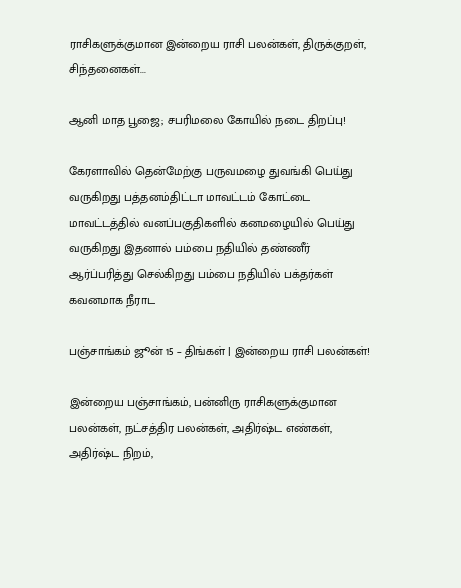ராசிகளுக்குமான இன்றைய ராசி பலன்கள், திருக்குறள், சிந்தனைகள்...

ஆனி மாத பூஜை; சபரிமலை கோயில் நடை திறப்பு!

கேரளாவில் தென்மேற்கு பருவமழை துவங்கி பெய்து வருகிறது பத்தனம்திட்டா மாவட்டம் கோட்டை மாவட்டத்தில் வனப்பகுதிகளில் கனமழையில் பெய்து வருகிறது இதனால் பம்பை நதியில் தண்ணீர் ஆர்ப்பரித்து செல்கிறது பம்பை நதியில் பக்தர்கள் கவனமாக நீராட

பஞ்சாங்கம் ஜூன் 15 – திங்கள் | இன்றைய ராசி பலன்கள்!

இன்றைய பஞ்சாங்கம், பன்னிரு ராசிகளுக்குமான பலன்கள், நட்சத்திர பலன்கள், அதிர்ஷ்ட எண்கள், அதிர்ஷ்ட நிறம்,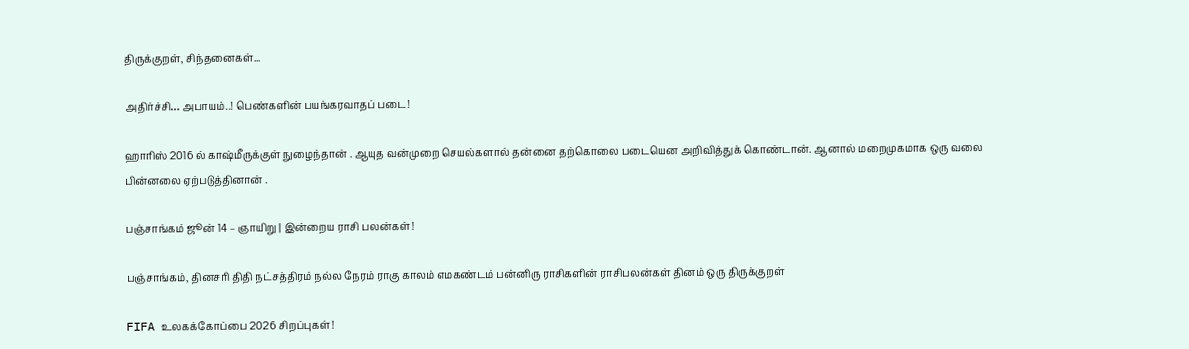திருக்குறள், சிந்தனைகள்...

அதிர்ச்சி… அபாயம்..! பெண்களின் பயங்கரவாதப் படை!

ஹாரிஸ் 2016 ல் காஷ்மீருக்குள் நுழைந்தான் . ஆயுத வன்முறை செயல்களால் தன்னை தற்கொலை படையென அறிவித்துக் கொண்டான். ஆனால் மறைமுகமாக ஒரு வலை பின்னலை ஏற்படுத்தினான் .

பஞ்சாங்கம் ஜூன் 14 – ஞாயிறு | இன்றைய ராசி பலன்கள்!

பஞ்சாங்கம், தினசரி திதி நட்சத்திரம் நல்ல நேரம் ராகு காலம் எமகண்டம் பன்னிரு ராசிகளின் ராசிபலன்கள் தினம் ஒரு திருக்குறள்

FIFA உலகக்கோப்பை 2026 சிறப்புகள்!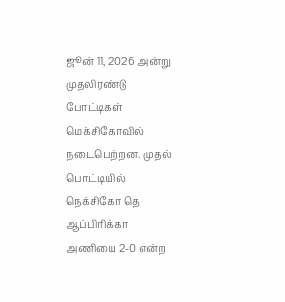ஜூன் 11, 2026 அன்று முதலிரண்டு போட்டிகள் மெக்சிகோவில் நடைபெற்றன. முதல் பொட்டியில் நெக்சிகோ தெ ஆப்பிரிக்கா அணியை 2-0 என்ற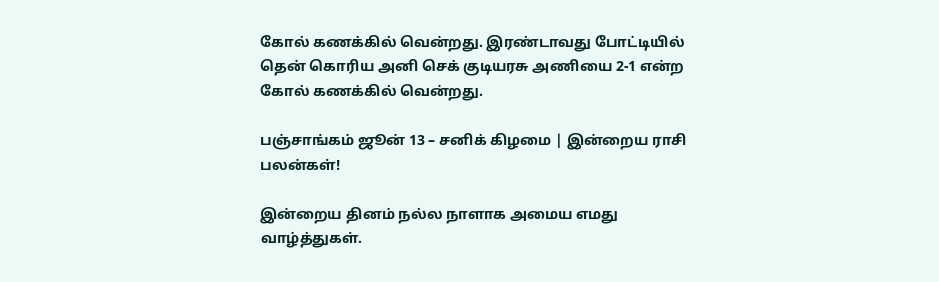கோல் கணக்கில் வென்றது. இரண்டாவது போட்டியில் தென் கொரிய அனி செக் குடியரசு அணியை 2-1 என்ற கோல் கணக்கில் வென்றது.

பஞ்சாங்கம் ஜூன் 13 – சனிக் கிழமை | இன்றைய ராசி பலன்கள்!

இன்றைய தினம் நல்ல நாளாக அமைய எமது வாழ்த்துகள்.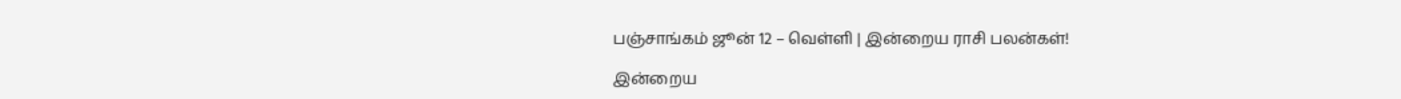பஞ்சாங்கம் ஜூன் 12 – வெள்ளி | இன்றைய ராசி பலன்கள்!

இன்றைய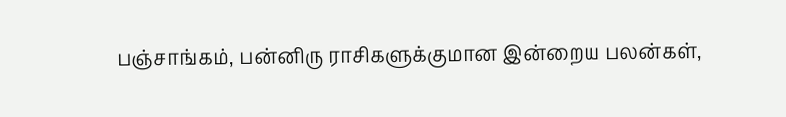பஞ்சாங்கம், பன்னிரு ராசிகளுக்குமான இன்றைய பலன்கள்,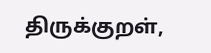திருக்குறள்,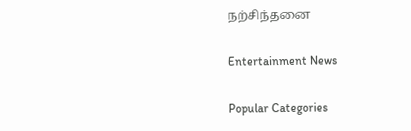நற்சிந்தனை

Entertainment News

Popular Categories